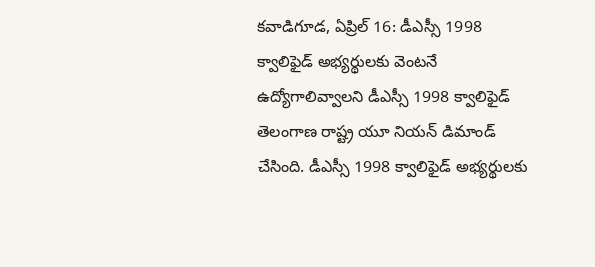కవాడిగూడ, ఏప్రిల్ 16: డీఎస్సీ 1998 క్వాలిఫైడ్ అభ్యర్థులకు వెంటనే ఉద్యోగాలివ్వాలని డీఎస్సీ 1998 క్వాలిఫైడ్ తెలంగాణ రాష్ట్ర యూ నియన్ డిమాండ్ చేసింది. డీఎస్సీ 1998 క్వాలిఫైడ్ అభ్యర్థులకు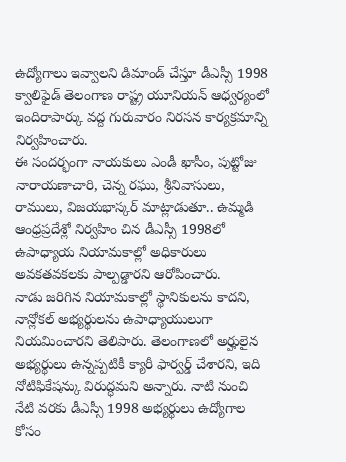ఉద్యోగాలు ఇవ్వాలని డిమాండ్ చేస్తూ డీఎస్సీ 1998 క్వాలిఫైడ్ తెలంగాణ రాష్ట్ర యూనియన్ ఆధ్వర్యంలో ఇందిరాపార్కు వద్ద గురువారం నిరసన కార్యక్రమాన్ని నిర్వహించారు.
ఈ సందర్భంగా నాయకులు ఎండీ ఖాసీం, పుట్టోజు నారాయణాచారి, చెన్న రఘు, శ్రీనివాసులు, రాములు, విజయభాస్కర్ మాట్లాడుతూ.. ఉమ్మడి ఆంధ్రప్రదేశ్లో నిర్వహిం చిన డీఎస్సీ 1998లో ఉపాధ్యాయ నియామకాల్లో అధికారులు అవకతవకలకు పాల్పడ్డారని ఆరోపించారు.
నాడు జరిగిన నియామకాల్లో స్థానికులను కాదని, నాన్లోకల్ అభ్యర్థులను ఉపాధ్యాయులుగా నియమించారని తెలిపారు. తెలంగాణలో అర్హులైన అభ్యర్థులు ఉన్నప్పటికీ క్యారీ ఫార్వర్డ్ చేశారని, ఇది నోటిఫికేషన్కు విరుద్ధమని అన్నారు. నాటి నుంచి నేటి వరకు డీఎస్సీ 1998 అభ్యర్థులు ఉద్యోగాల కోసం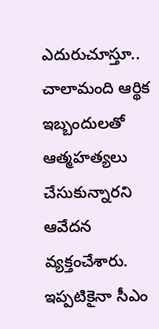ఎదురుచూస్తూ.. చాలామంది ఆర్థిక ఇబ్బందులతో ఆత్మహత్యలు చేసుకున్నారని ఆవేదన వ్యక్తంచేశారు. ఇప్పటికైనా సీఎం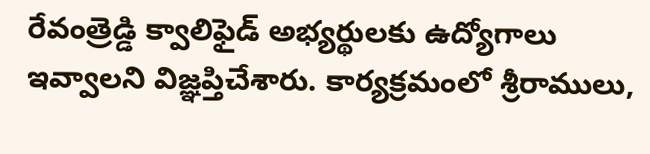రేవంత్రెడ్డి క్వాలిఫైడ్ అభ్యర్థులకు ఉద్యోగాలు ఇవ్వాలని విజ్ఞప్తిచేశారు. కార్యక్రమంలో శ్రీరాములు,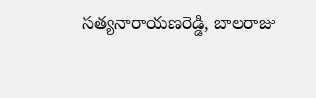సత్యనారాయణరెడ్డి, బాలరాజు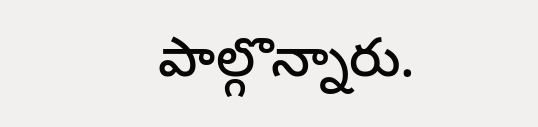పాల్గొన్నారు.